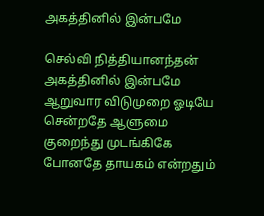அகத்தினில் இன்பமே

செல்வி நித்தியானந்தன் அகத்தினில் இன்பமே ஆறுவார விடுமுறை ஓடியே சென்றதே ஆளுமை குறைந்து முடங்கிகே போனதே தாயகம் என்றதும்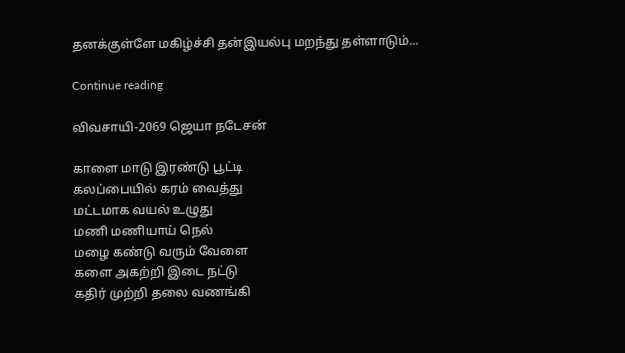தனக்குள்ளே மகிழ்ச்சி தன்இயல்பு மறந்து தள்ளாடும்...

Continue reading

விவசாயி-2069 ஜெயா நடேசன்

காளை மாடு இரண்டு பூட்டி
கலப்பையில் கரம் வைத்து
மட்டமாக வயல் உழுது
மணி மணியாய் நெல்
மழை கண்டு வரும் வேளை
களை அகற்றி இடை நட்டு
கதிர் முற்றி தலை வணங்கி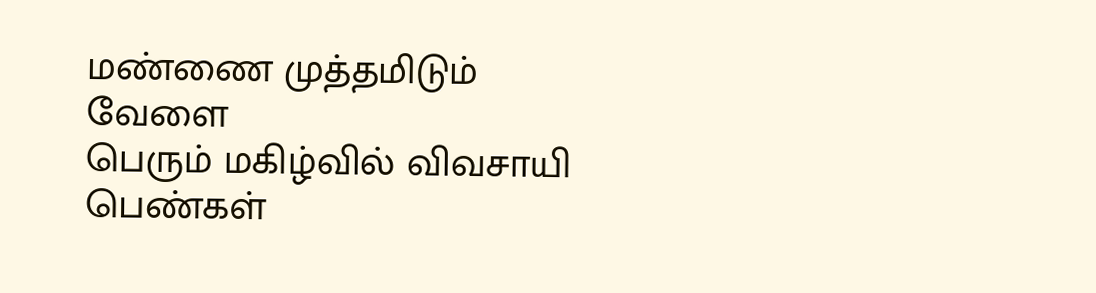மண்ணை முத்தமிடும் வேளை
பெரும் மகிழ்வில் விவசாயி
பெண்கள்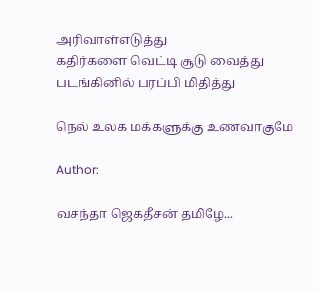அரிவாள்எடுத்து
கதிர்களை வெட்டி சூடு வைத்து
படங்கினில் பரப்பி மிதித்து

நெல் உலக மக்களுக்கு உணவாகுமே

Author:

வசந்தா ஜெகதீசன் தமிழே...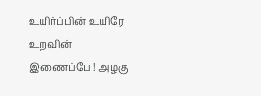உயிர்ப்பின் உயிரே உறவின் இணைப்பே ! அழகு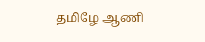தமிழே ஆணி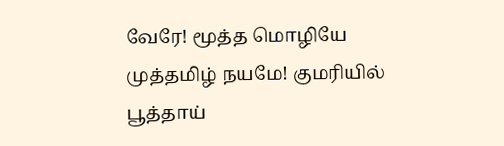வேரே! மூத்த மொழியே முத்தமிழ் நயமே! குமரியில் பூத்தாய்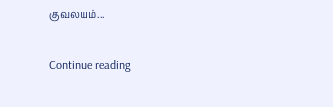குவலயம்...

Continue reading